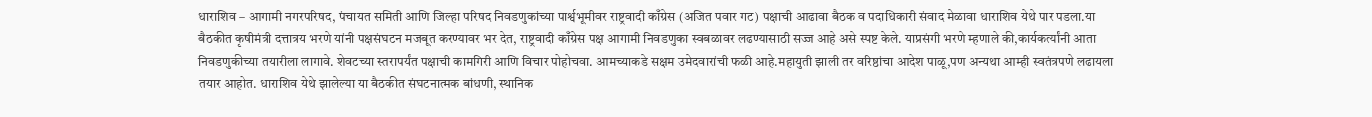धाराशिव – आगामी नगरपरिषद, पंचायत समिती आणि जिल्हा परिषद निवडणुकांच्या पार्श्वभूमीवर राष्ट्रवादी काँग्रेस (अजित पवार गट) पक्षाची आढावा बैठक व पदाधिकारी संवाद मेळावा धाराशिव येथे पार पडला.या बैठकीत कृषीमंत्री दत्तात्रय भरणे यांनी पक्षसंघटन मजबूत करण्यावर भर देत, राष्ट्रवादी काँग्रेस पक्ष आगामी निवडणुका स्वबळावर लढण्यासाठी सज्ज आहे असे स्पष्ट केले. याप्रसंगी भरणे म्हणाले की,कार्यकर्त्यांनी आता निवडणुकीच्या तयारीला लागावे. शेवटच्या स्तरापर्यंत पक्षाची कामगिरी आणि विचार पोहोचवा. आमच्याकडे सक्षम उमेदवारांची फळी आहे.महायुती झाली तर वरिष्ठांचा आदेश पाळू,पण अन्यथा आम्ही स्वतंत्रपणे लढायला तयार आहोत. धाराशिव येथे झालेल्या या बैठकीत संघटनात्मक बांधणी, स्थानिक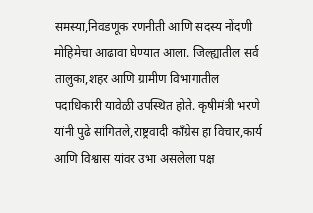समस्या,निवडणूक रणनीती आणि सदस्य नोंदणी मोहिमेचा आढावा घेण्यात आला. जिल्ह्यातील सर्व तालुका,शहर आणि ग्रामीण विभागातील पदाधिकारी यावेळी उपस्थित होते. कृषीमंत्री भरणे यांनी पुढे सांगितले,राष्ट्रवादी काँग्रेस हा विचार,कार्य आणि विश्वास यांवर उभा असलेला पक्ष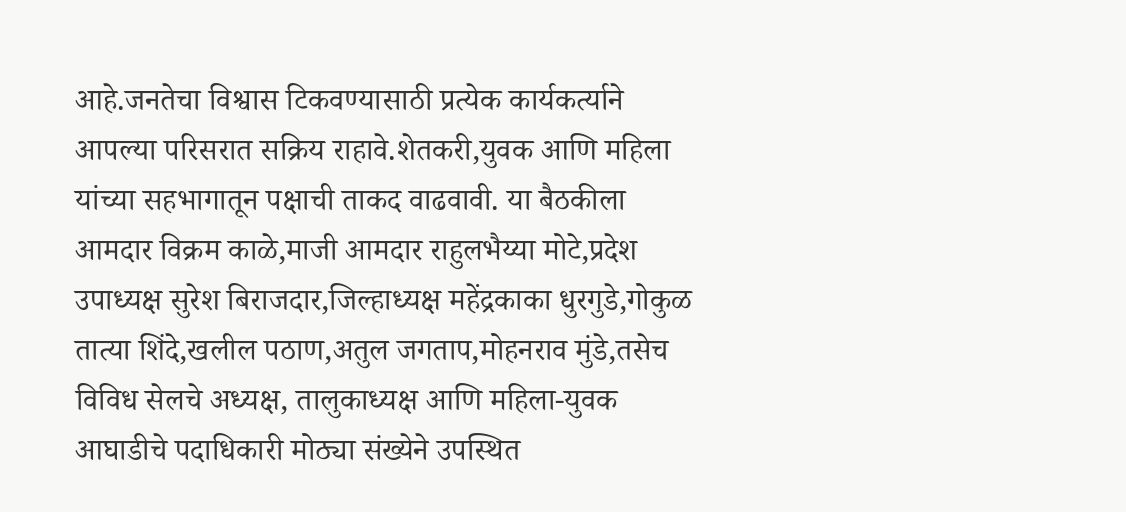आहे.जनतेचा विश्वास टिकवण्यासाठी प्रत्येक कार्यकर्त्याने आपल्या परिसरात सक्रिय राहावे.शेतकरी,युवक आणि महिला यांच्या सहभागातून पक्षाची ताकद वाढवावी. या बैठकीला आमदार विक्रम काळे,माजी आमदार राहुलभैय्या मोटे,प्रदेश उपाध्यक्ष सुरेश बिराजदार,जिल्हाध्यक्ष महेंद्रकाका धुरगुडे,गोकुळ तात्या शिंदे,खलील पठाण,अतुल जगताप,मोहनराव मुंडे,तसेच विविध सेलचे अध्यक्ष, तालुकाध्यक्ष आणि महिला-युवक आघाडीचे पदाधिकारी मोठ्या संख्येने उपस्थित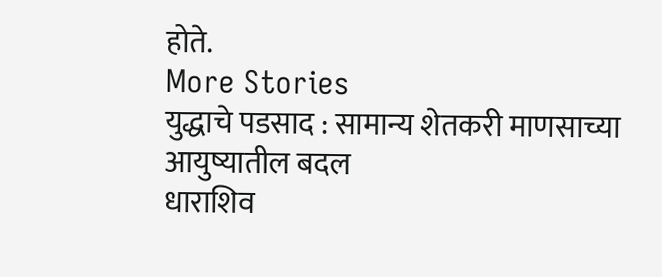होते.
More Stories
युद्धाचे पडसाद : सामान्य शेतकरी माणसाच्या आयुष्यातील बदल
धाराशिव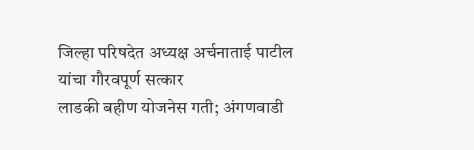जिल्हा परिषदेत अध्यक्ष अर्चनाताई पाटील यांचा गौरवपूर्ण सत्कार
लाडकी बहीण योजनेस गती; अंगणवाडी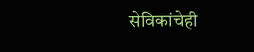सेविकांचेही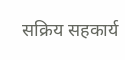सक्रिय सहकार्य